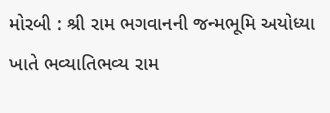મોરબી : શ્રી રામ ભગવાનની જન્મભૂમિ અયોધ્યા ખાતે ભવ્યાતિભવ્ય રામ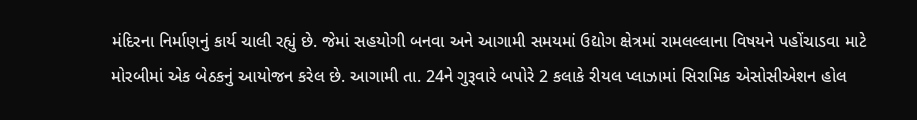મંદિરના નિર્માણનું કાર્ય ચાલી રહ્યું છે. જેમાં સહયોગી બનવા અને આગામી સમયમાં ઉદ્યોગ ક્ષેત્રમાં રામલલ્લાના વિષયને પહોંચાડવા માટે મોરબીમાં એક બેઠકનું આયોજન કરેલ છે. આગામી તા. 24ને ગુરૂવારે બપોરે 2 કલાકે રીયલ પ્લાઝામાં સિરામિક એસોસીએશન હોલ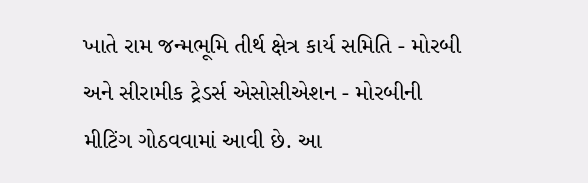ખાતે રામ જન્મભૂમિ તીર્થ ક્ષેત્ર કાર્ય સમિતિ - મોરબી અને સીરામીક ટ્રેડર્સ એસોસીએશન - મોરબીની મીટિંગ ગોઠવવામાં આવી છે. આ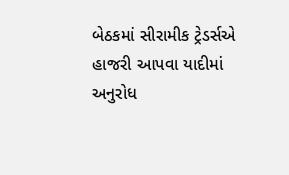બેઠકમાં સીરામીક ટ્રેડર્સએ હાજરી આપવા યાદીમાં અનુરોધ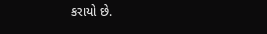કરાયો છે.